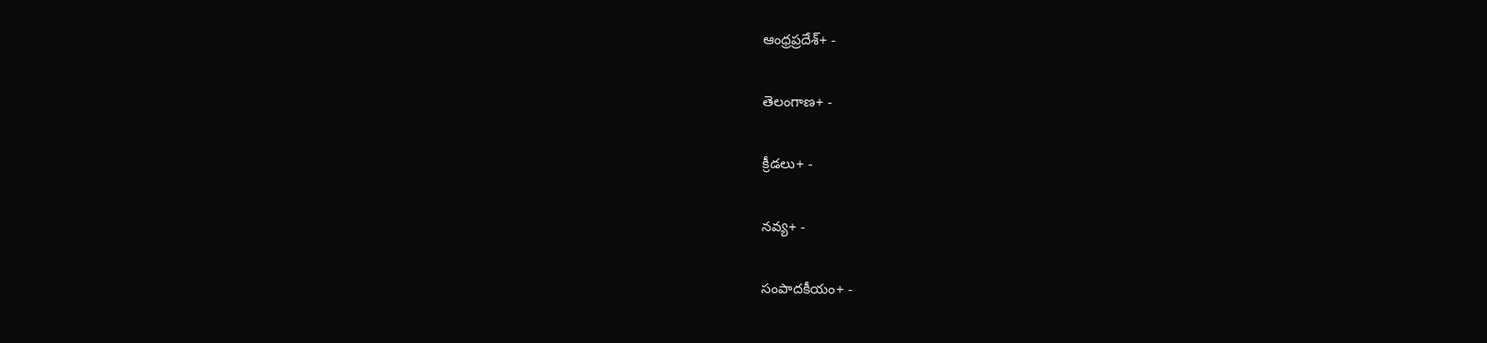ఆంధ్రప్రదేశ్+ -

తెలంగాణ+ -

క్రీడలు+ -

నవ్య+ -

సంపాదకీయం+ -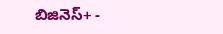బిజినెస్+ -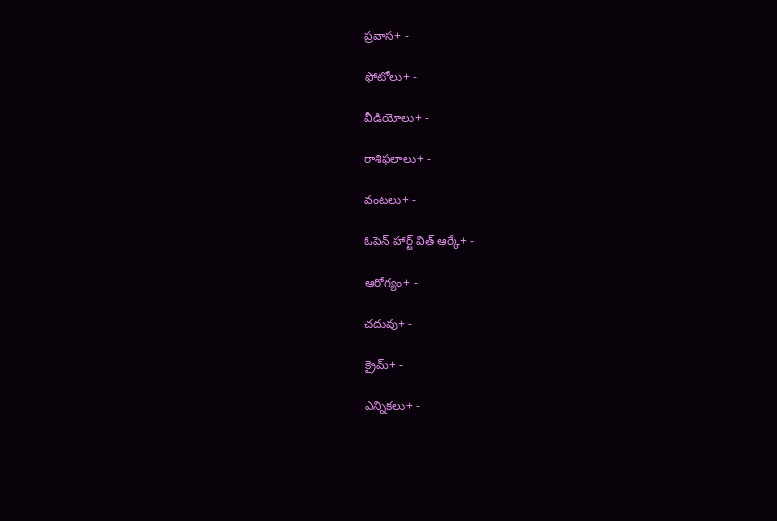ప్రవాస+ -

ఫోటోలు+ -

వీడియోలు+ -

రాశిఫలాలు+ -

వంటలు+ -

ఓపెన్ హార్ట్ విత్ ఆర్కే+ -

ఆరోగ్యం+ -

చదువు+ -

క్రైమ్+ -

ఎన్నికలు+ -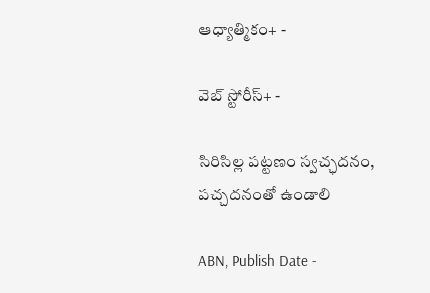ఆధ్యాత్మికం+ -

వెబ్ స్టోరీస్+ -

సిరిసిల్ల పట్టణం స్వచ్ఛదనం, పచ్చదనంతో ఉండాలి

ABN, Publish Date -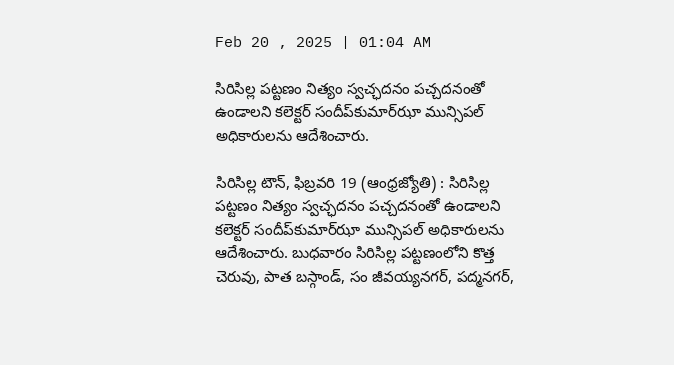Feb 20 , 2025 | 01:04 AM

సిరిసిల్ల పట్టణం నిత్యం స్వచ్ఛదనం పచ్చదనంతో ఉండాలని కలెక్టర్‌ సందీప్‌కుమార్‌ఝా మున్సిపల్‌ అధికారులను ఆదేశించారు.

సిరిసిల్ల టౌన్‌, ఫిబ్రవరి 19 (ఆంధ్రజ్యోతి) : సిరిసిల్ల పట్టణం నిత్యం స్వచ్ఛదనం పచ్చదనంతో ఉండాలని కలెక్టర్‌ సందీప్‌కుమార్‌ఝా మున్సిపల్‌ అధికారులను ఆదేశించారు. బుధవారం సిరిసిల్ల పట్టణంలోని కొత్త చెరువు, పాత బస్గాండ్‌, సం జీవయ్యనగర్‌, పద్మనగర్‌,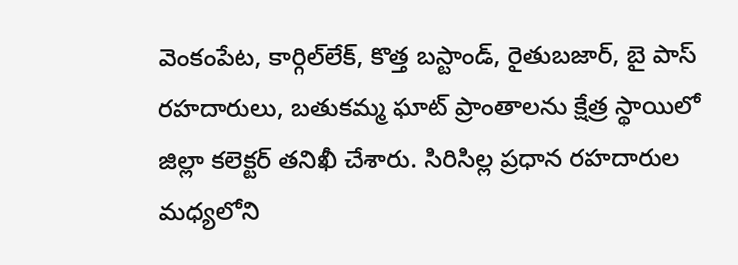వెంకంపేట, కార్గిల్‌లేక్‌, కొత్త బస్టాండ్‌, రైతుబజార్‌, బై పాస్‌ రహదారులు, బతుకమ్మ ఘాట్‌ ప్రాంతాలను క్షేత్ర స్థాయిలో జిల్లా కలెక్టర్‌ తనిఖీ చేశారు. సిరిసిల్ల ప్రధాన రహదారుల మధ్యలోని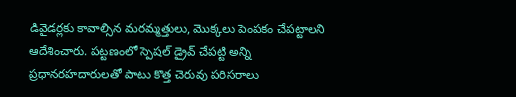డివైడర్లకు కావాల్సిన మరమ్మత్తులు, మొక్కలు పెంపకం చేపట్టాలని ఆదేశించారు. పట్టణంలో స్పెషల్‌ డ్రైవ్‌ చేపట్టి అన్ని ప్రధానరహదారులతో పాటు కొత్త చెరువు పరిసరాలు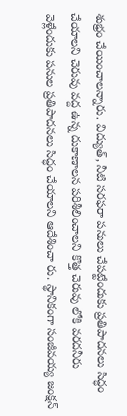శుభ్రం చేయించాలన్నారు. విద్యుత్‌, నీటి సరఫరా పనులు చేపట్టేందుకు ప్రతిపాదనలు సిద్ధం చేయాలని చెరువు వద్ద ఉన్న దుకాణాలన పరిశీలించాలని కొత్త చెరువు లోకి వరదనీరు వెళ్లేందుకు పనుల ప్రతిపాదనలు సిద్ధం చేయాలని ఆదేశించా రు. స్థానికంగా సంజీవయ్య జంక్షన్‌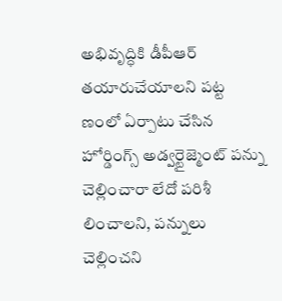అభివృద్ధికి డీపీఆర్‌ తయారుచేయాలని పట్ట ణంలో ఏర్పాటు చేసిన హోర్డింగ్స్‌ అడ్వర్టైజ్మెంట్‌ పన్ను చెల్లించారా లేదో పరిశీ లించాలని, పన్నులు చెల్లించని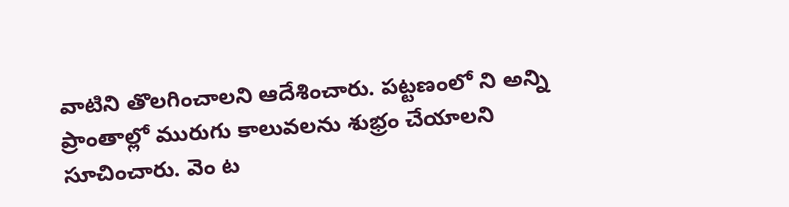వాటిని తొలగించాలని ఆదేశించారు. పట్టణంలో ని అన్ని ప్రాంతాల్లో మురుగు కాలువలను శుభ్రం చేయాలని సూచించారు. వెం ట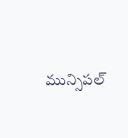మున్సిపల్‌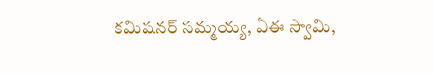కమిషనర్‌ సమ్మయ్య, ఏఈ స్వామి,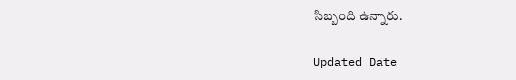సిబ్బంది ఉన్నారు.

Updated Date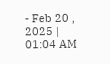- Feb 20 , 2025 | 01:04 AM